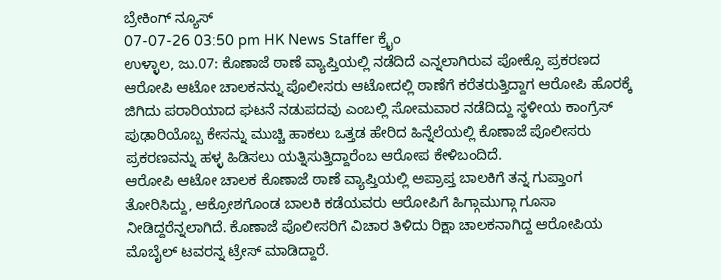ಬ್ರೇಕಿಂಗ್ ನ್ಯೂಸ್
07-07-26 03:50 pm HK News Staffer ಕ್ರೈಂ
ಉಳ್ಳಾಲ, ಜು.07: ಕೊಣಾಜೆ ಠಾಣೆ ವ್ಯಾಪ್ತಿಯಲ್ಲಿ ನಡೆದಿದೆ ಎನ್ನಲಾಗಿರುವ ಪೋಕ್ಸೊ ಪ್ರಕರಣದ ಆರೋಪಿ ಆಟೋ ಚಾಲಕನನ್ನು ಪೊಲೀಸರು ಆಟೋದಲ್ಲಿ ಠಾಣೆಗೆ ಕರೆತರುತ್ತಿದ್ದಾಗ ಆರೋಪಿ ಹೊರಕ್ಕೆ ಜಿಗಿದು ಪರಾರಿಯಾದ ಘಟನೆ ನಡುಪದವು ಎಂಬಲ್ಲಿ ಸೋಮವಾರ ನಡೆದಿದ್ದು ಸ್ಥಳೀಯ ಕಾಂಗ್ರೆಸ್ ಪುಢಾರಿಯೊಬ್ಬ ಕೇಸನ್ನು ಮುಚ್ಚಿ ಹಾಕಲು ಒತ್ತಡ ಹೇರಿದ ಹಿನ್ನೆಲೆಯಲ್ಲಿ ಕೊಣಾಜೆ ಪೊಲೀಸರು ಪ್ರಕರಣವನ್ನು ಹಳ್ಳ ಹಿಡಿಸಲು ಯತ್ನಿಸುತ್ತಿದ್ದಾರೆಂಬ ಆರೋಪ ಕೇಳಿಬಂದಿದೆ.
ಆರೋಪಿ ಆಟೋ ಚಾಲಕ ಕೊಣಾಜೆ ಠಾಣೆ ವ್ಯಾಪ್ತಿಯಲ್ಲಿ ಅಪ್ರಾಪ್ತ ಬಾಲಕಿಗೆ ತನ್ನ ಗುಪ್ತಾಂಗ ತೋರಿಸಿದ್ದು, ಆಕ್ರೋಶಗೊಂಡ ಬಾಲಕಿ ಕಡೆಯವರು ಆರೋಪಿಗೆ ಹಿಗ್ಗಾಮುಗ್ಗಾ ಗೂಸಾ ನೀಡಿದ್ದರೆನ್ನಲಾಗಿದೆ. ಕೊಣಾಜೆ ಪೊಲೀಸರಿಗೆ ವಿಚಾರ ತಿಳಿದು ರಿಕ್ಷಾ ಚಾಲಕನಾಗಿದ್ದ ಆರೋಪಿಯ ಮೊಬೈಲ್ ಟವರನ್ನ ಟ್ರೇಸ್ ಮಾಡಿದ್ದಾರೆ.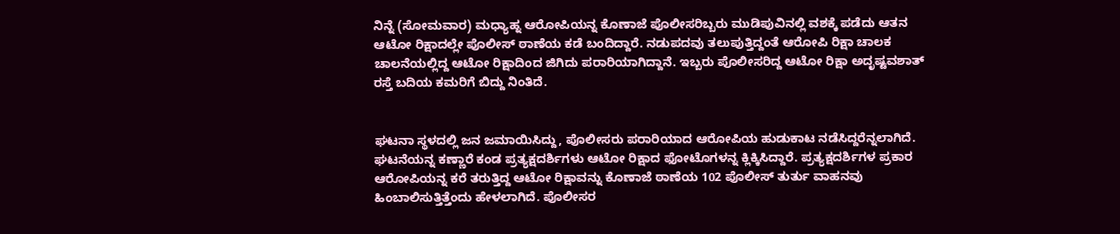ನಿನ್ನೆ (ಸೋಮವಾರ) ಮಧ್ಯಾಹ್ನ ಆರೋಪಿಯನ್ನ ಕೊಣಾಜೆ ಪೊಲೀಸರಿಬ್ಬರು ಮುಡಿಪುವಿನಲ್ಲಿ ವಶಕ್ಕೆ ಪಡೆದು ಆತನ ಆಟೋ ರಿಕ್ಷಾದಲ್ಲೇ ಪೊಲೀಸ್ ಠಾಣೆಯ ಕಡೆ ಬಂದಿದ್ದಾರೆ. ನಡುಪದವು ತಲುಪುತ್ತಿದ್ದಂತೆ ಆರೋಪಿ ರಿಕ್ಷಾ ಚಾಲಕ ಚಾಲನೆಯಲ್ಲಿದ್ದ ಆಟೋ ರಿಕ್ಷಾದಿಂದ ಜಿಗಿದು ಪರಾರಿಯಾಗಿದ್ದಾನೆ. ಇಬ್ಬರು ಪೊಲೀಸರಿದ್ದ ಆಟೋ ರಿಕ್ಷಾ ಅದೃಷ್ಟವಶಾತ್ ರಸ್ತೆ ಬದಿಯ ಕಮರಿಗೆ ಬಿದ್ದು ನಿಂತಿದೆ.


ಘಟನಾ ಸ್ಥಳದಲ್ಲಿ ಜನ ಜಮಾಯಿಸಿದ್ದು, ಪೊಲೀಸರು ಪರಾರಿಯಾದ ಆರೋಪಿಯ ಹುಡುಕಾಟ ನಡೆಸಿದ್ದರೆನ್ನಲಾಗಿದೆ. ಘಟನೆಯನ್ನ ಕಣ್ಣಾರೆ ಕಂಡ ಪ್ರತ್ಯಕ್ಷದರ್ಶಿಗಳು ಆಟೋ ರಿಕ್ಷಾದ ಫೋಟೊಗಳನ್ನ ಕ್ಲಿಕ್ಕಿಸಿದ್ದಾರೆ. ಪ್ರತ್ಯಕ್ಷದರ್ಶಿಗಳ ಪ್ರಕಾರ ಆರೋಪಿಯನ್ನ ಕರೆ ತರುತ್ತಿದ್ದ ಆಟೋ ರಿಕ್ಷಾವನ್ನು ಕೊಣಾಜೆ ಠಾಣೆಯ 102 ಪೊಲೀಸ್ ತುರ್ತು ವಾಹನವು ಹಿಂಬಾಲಿಸುತ್ತಿತ್ತೆಂದು ಹೇಳಲಾಗಿದೆ. ಪೊಲೀಸರ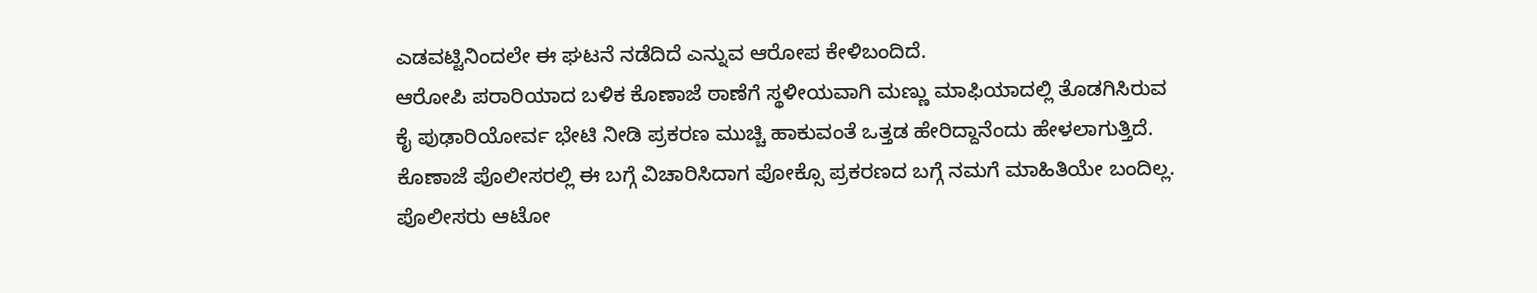ಎಡವಟ್ಟಿನಿಂದಲೇ ಈ ಘಟನೆ ನಡೆದಿದೆ ಎನ್ನುವ ಆರೋಪ ಕೇಳಿಬಂದಿದೆ.
ಆರೋಪಿ ಪರಾರಿಯಾದ ಬಳಿಕ ಕೊಣಾಜೆ ಠಾಣೆಗೆ ಸ್ಥಳೀಯವಾಗಿ ಮಣ್ಣು ಮಾಫಿಯಾದಲ್ಲಿ ತೊಡಗಿಸಿರುವ ಕೈ ಪುಢಾರಿಯೋರ್ವ ಭೇಟಿ ನೀಡಿ ಪ್ರಕರಣ ಮುಚ್ಚಿ ಹಾಕುವಂತೆ ಒತ್ತಡ ಹೇರಿದ್ದಾನೆಂದು ಹೇಳಲಾಗುತ್ತಿದೆ. ಕೊಣಾಜೆ ಪೊಲೀಸರಲ್ಲಿ ಈ ಬಗ್ಗೆ ವಿಚಾರಿಸಿದಾಗ ಪೋಕ್ಸೊ ಪ್ರಕರಣದ ಬಗ್ಗೆ ನಮಗೆ ಮಾಹಿತಿಯೇ ಬಂದಿಲ್ಲ. ಪೊಲೀಸರು ಆಟೋ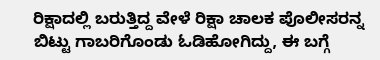ರಿಕ್ಷಾದಲ್ಲಿ ಬರುತ್ತಿದ್ದ ವೇಳೆ ರಿಕ್ಷಾ ಚಾಲಕ ಪೊಲೀಸರನ್ನ ಬಿಟ್ಟು ಗಾಬರಿಗೊಂಡು ಓಡಿಹೋಗಿದ್ದು, ಈ ಬಗ್ಗೆ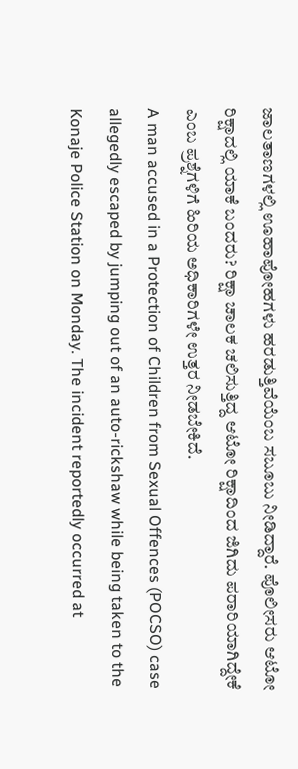ಜಾಲತಾಣಗಳಲ್ಲಿ ಊಹಾಪೋಹಗಳು ಹರಡುತ್ತಿವೆಯೆಂಬ ಸಬೂಬು ನೀಡಿದ್ದಾರೆ. ಪೊಲೀಸರು ಆಟೋ ರಿಕ್ಷಾದಲ್ಲಿ ಯಾಕೆ ಬಂದರು? ರಿಕ್ಷಾ ಚಾಲಕ ಚಲಿಸುತ್ತಿದ್ದ ಆಟೋ ರಿಕ್ಷಾದಿಂದ ಜಿಗಿದು ಪರಾರಿಯಾಗಿದ್ದೇಕೆ ಎಂಬ ಪ್ರಶ್ನೆಗಳಿಗೆ ಹಿರಿಯ ಅಧಿಕಾರಿಗಳೇ ಉತ್ತರ ನೀಡಬೇಕಿದೆ.
A man accused in a Protection of Children from Sexual Offences (POCSO) case allegedly escaped by jumping out of an auto-rickshaw while being taken to the Konaje Police Station on Monday. The incident reportedly occurred at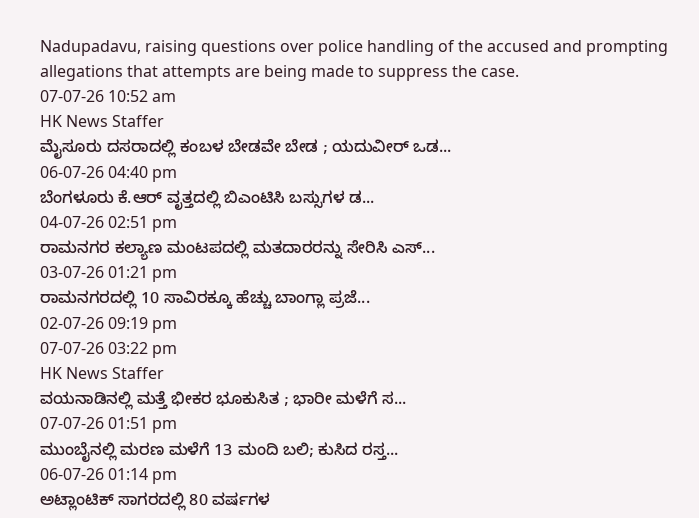Nadupadavu, raising questions over police handling of the accused and prompting allegations that attempts are being made to suppress the case.
07-07-26 10:52 am
HK News Staffer
ಮೈಸೂರು ದಸರಾದಲ್ಲಿ ಕಂಬಳ ಬೇಡವೇ ಬೇಡ ; ಯದುವೀರ್ ಒಡ...
06-07-26 04:40 pm
ಬೆಂಗಳೂರು ಕೆ.ಆರ್ ವೃತ್ತದಲ್ಲಿ ಬಿಎಂಟಿಸಿ ಬಸ್ಸುಗಳ ಡ...
04-07-26 02:51 pm
ರಾಮನಗರ ಕಲ್ಯಾಣ ಮಂಟಪದಲ್ಲಿ ಮತದಾರರನ್ನು ಸೇರಿಸಿ ಎಸ್...
03-07-26 01:21 pm
ರಾಮನಗರದಲ್ಲಿ 10 ಸಾವಿರಕ್ಕೂ ಹೆಚ್ಚು ಬಾಂಗ್ಲಾ ಪ್ರಜೆ...
02-07-26 09:19 pm
07-07-26 03:22 pm
HK News Staffer
ವಯನಾಡಿನಲ್ಲಿ ಮತ್ತೆ ಭೀಕರ ಭೂಕುಸಿತ ; ಭಾರೀ ಮಳೆಗೆ ಸ...
07-07-26 01:51 pm
ಮುಂಬೈನಲ್ಲಿ ಮರಣ ಮಳೆಗೆ 13 ಮಂದಿ ಬಲಿ; ಕುಸಿದ ರಸ್ತ...
06-07-26 01:14 pm
ಅಟ್ಲಾಂಟಿಕ್ ಸಾಗರದಲ್ಲಿ 80 ವರ್ಷಗಳ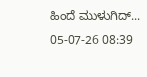ಹಿಂದೆ ಮುಳುಗಿದ್...
05-07-26 08:39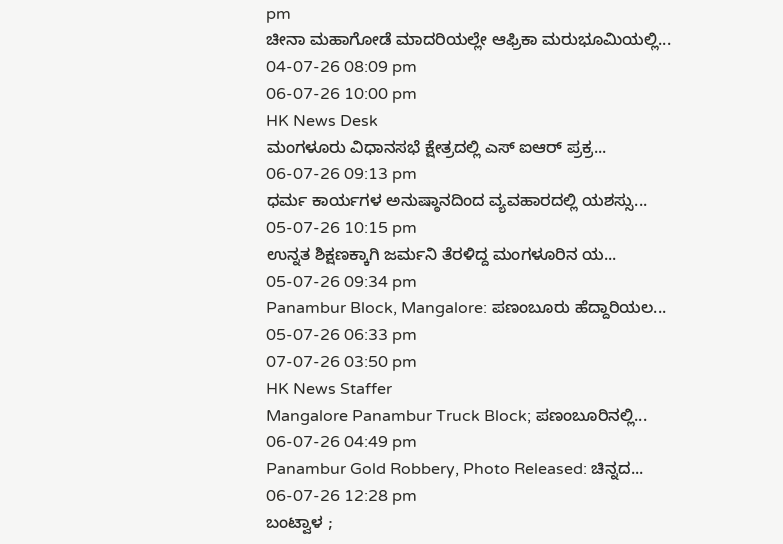pm
ಚೀನಾ ಮಹಾಗೋಡೆ ಮಾದರಿಯಲ್ಲೇ ಆಫ್ರಿಕಾ ಮರುಭೂಮಿಯಲ್ಲಿ...
04-07-26 08:09 pm
06-07-26 10:00 pm
HK News Desk
ಮಂಗಳೂರು ವಿಧಾನಸಭೆ ಕ್ಷೇತ್ರದಲ್ಲಿ ಎಸ್ ಐಆರ್ ಪ್ರಕ್ರ...
06-07-26 09:13 pm
ಧರ್ಮ ಕಾರ್ಯಗಳ ಅನುಷ್ಠಾನದಿಂದ ವ್ಯವಹಾರದಲ್ಲಿ ಯಶಸ್ಸು...
05-07-26 10:15 pm
ಉನ್ನತ ಶಿಕ್ಷಣಕ್ಕಾಗಿ ಜರ್ಮನಿ ತೆರಳಿದ್ದ ಮಂಗಳೂರಿನ ಯ...
05-07-26 09:34 pm
Panambur Block, Mangalore: ಪಣಂಬೂರು ಹೆದ್ದಾರಿಯಲ...
05-07-26 06:33 pm
07-07-26 03:50 pm
HK News Staffer
Mangalore Panambur Truck Block; ಪಣಂಬೂರಿನಲ್ಲಿ...
06-07-26 04:49 pm
Panambur Gold Robbery, Photo Released: ಚಿನ್ನದ...
06-07-26 12:28 pm
ಬಂಟ್ವಾಳ ;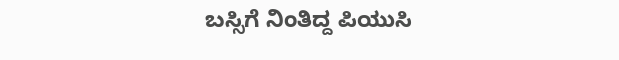ಬಸ್ಸಿಗೆ ನಿಂತಿದ್ದ ಪಿಯುಸಿ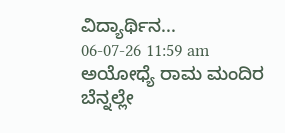ವಿದ್ಯಾರ್ಥಿನ...
06-07-26 11:59 am
ಅಯೋಧ್ಯೆ ರಾಮ ಮಂದಿರ ಬೆನ್ನಲ್ಲೇ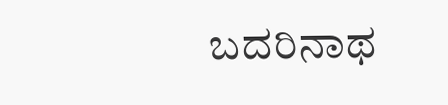ಬದರಿನಾಥ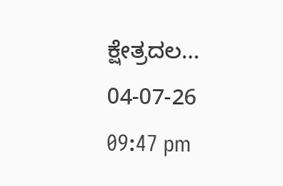ಕ್ಷೇತ್ರದಲ...
04-07-26 09:47 pm